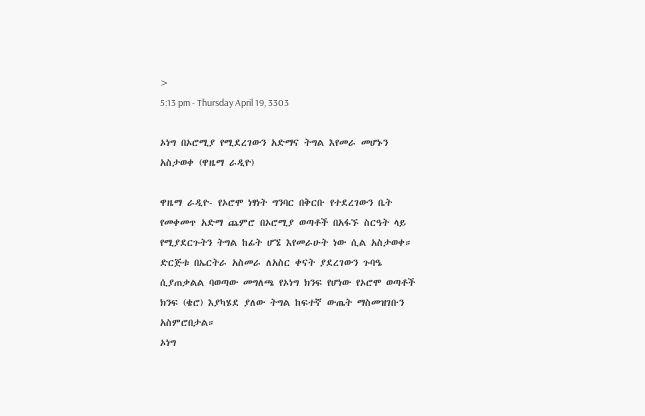>
5:13 pm - Thursday April 19, 3303

ኦነግ በኦሮሚያ የሚደረገውን አድማና ትግል እየመራ መሆኑን አስታወቀ (ዋዜማ ራዲዮ)

ዋዜማ ራዲዮ- የኦሮሞ ነፃነት ግንባር በቅርቡ የተደረገውን ቤት የመቀመጥ አድማ ጨምሮ በኦሮሚያ ወጣቶች በአፋኙ ስርዓት ላይ የሚያደርጉትን ትግል ከፊት ሆኜ እየመራሁት ነው ሲል አስታወቀ።
ድርጅቱ በኤርትራ አስመራ ለአስር ቀናት ያደረገውን ጉባዔ ሲያጠቃልል ባወጣው መግለጫ የኦነግ ክንፍ የሆነው የኦሮሞ ወጣቶች ክንፍ (ቄሮ) እያካሄደ ያለው ትግል ከፍተኛ ውጤት ማስመዝገቡን አስምሮበታል።
ኦነግ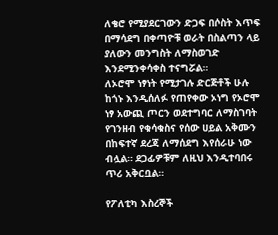ለቄሮ የሚያደርገውን ድጋፍ በሶስት እጥፍ በማሳደግ በቀጣዮቹ ወራት በስልጣን ላይ ያለውን መንግስት ለማስወገድ እንደሚንቀሳቀስ ተናግሯል።
ለኦሮሞ ነፃነት የሚታገሉ ድርጅቶች ሁሉ ከጎኑ እንዲሰለፉ የጠየቀው ኦነግ የኦሮሞ ነፃ አውጪ ጦርን ወደተግባር ለማስገባት የገንዘብ የቁሳቁስና የሰው ሀይል አቅሙን በከፍተኛ ደረጃ ለማሰደግ እየሰራሁ ነው ብሏል። ደጋፊዎቹም ለዚህ እንዲተባበሩ ጥሪ አቅርቧል።

የፖለቲካ እስረኞች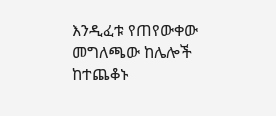እንዲፈቱ የጠየውቀው መግለጫው ከሌሎች ከተጨቆኑ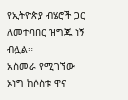የኢትዮጵያ ብሄሮች ጋር ለመተባበር ዝግጁ ነኝ ብሏል።
አስመራ የሚገኘው ኦነግ ከሶስቱ ዋና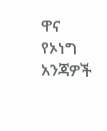ዋና የኦነግ አንጃዎች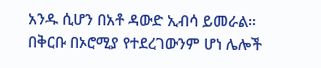አንዱ ሲሆን በአቶ ዳውድ ኢብሳ ይመራል።
በቅርቡ በኦሮሚያ የተደረገውንም ሆነ ሌሎች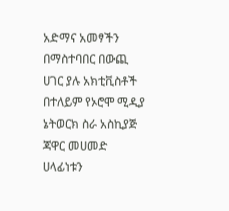አድማና አመፃችን በማስተባበር በውጪ ሀገር ያሉ አክቲቪስቶች በተለይም የኦሮሞ ሚዲያ ኔትወርክ ስራ አስኪያጅ ጃዋር መሀመድ ሀላፊነቱን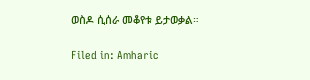ወስዶ ሲሰራ መቆየቱ ይታወቃል።

Filed in: Amharic